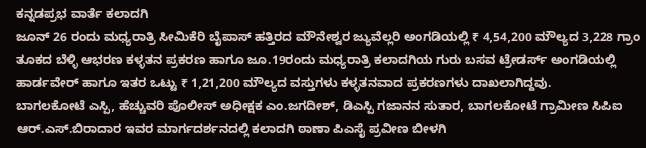ಕನ್ನಡಪ್ರಭ ವಾರ್ತೆ ಕಲಾದಗಿ
ಜೂನ್ 26 ರಂದು ಮಧ್ಯರಾತ್ರಿ ಸೀಮಿಕೆರಿ ಬೈಪಾಸ್ ಹತ್ತಿರದ ಮೌನೇಶ್ವರ ಜ್ಯುವೆಲ್ಲರಿ ಅಂಗಡಿಯಲ್ಲಿ ₹ 4,54,200 ಮೌಲ್ಯದ 3,228 ಗ್ರಾಂ ತೂಕದ ಬೆಳ್ಳಿ ಆಭರಣ ಕಳ್ಳತನ ಪ್ರಕರಣ ಹಾಗೂ ಜೂ.19ರಂದು ಮಧ್ಯರಾತ್ರಿ ಕಲಾದಗಿಯ ಗುರು ಬಸವ ಟ್ರೇಡರ್ಸ್ ಅಂಗಡಿಯಲ್ಲಿ ಹಾರ್ಡವೇರ್ ಹಾಗೂ ಇತರ ಒಟ್ಟು ₹ 1,21,200 ಮೌಲ್ಯದ ವಸ್ತುಗಳು ಕಳ್ಳತನವಾದ ಪ್ರಕರಣಗಳು ದಾಖಲಾಗಿದ್ದವು.
ಬಾಗಲಕೋಟೆ ಎಸ್ಪಿ, ಹೆಚ್ಚುವರಿ ಪೊಲೀಸ್ ಅಧೀಕ್ಷಕ ಎಂ.ಜಗದೀಶ್, ಡಿಎಸ್ಪಿ ಗಜಾನನ ಸುತಾರ, ಬಾಗಲಕೋಟೆ ಗ್ರಾಮೀಣ ಸಿಪಿಐ ಆರ್.ಎಸ್.ಬಿರಾದಾರ ಇವರ ಮಾರ್ಗದರ್ಶನದಲ್ಲಿ ಕಲಾದಗಿ ಠಾಣಾ ಪಿಎಸೈ ಪ್ರವೀಣ ಬೀಳಗಿ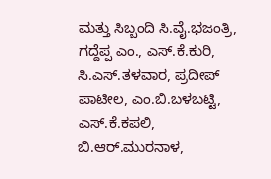ಮತ್ತು ಸಿಬ್ಬಂದಿ ಸಿ.ವೈ.ಭಜಂತ್ರಿ, ಗದ್ದೆಪ್ಪ ಎಂ., ಎಸ್.ಕೆ.ಕುರಿ, ಸಿ.ಎಸ್.ತಳವಾರ, ಪ್ರದೀಪ್ ಪಾಟೀಲ, ಎಂ.ಬಿ.ಬಳಬಟ್ಟಿ, ಎಸ್.ಕೆ.ಕಪಲಿ, ಬಿ.ಆರ್.ಮುರನಾಳ,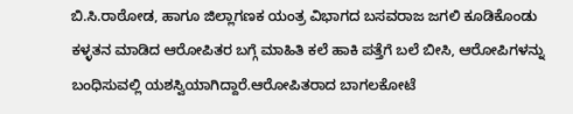ಬಿ.ಸಿ.ರಾಠೋಡ, ಹಾಗೂ ಜಿಲ್ಲಾಗಣಕ ಯಂತ್ರ ವಿಭಾಗದ ಬಸವರಾಜ ಜಗಲಿ ಕೂಡಿಕೊಂಡು ಕಳ್ಳತನ ಮಾಡಿದ ಆರೋಪಿತರ ಬಗ್ಗೆ ಮಾಹಿತಿ ಕಲೆ ಹಾಕಿ ಪತ್ತೆಗೆ ಬಲೆ ಬೀಸಿ, ಆರೋಪಿಗಳನ್ನು ಬಂಧಿಸುವಲ್ಲಿ ಯಶಸ್ವಿಯಾಗಿದ್ದಾರೆ.ಆರೋಪಿತರಾದ ಬಾಗಲಕೋಟೆ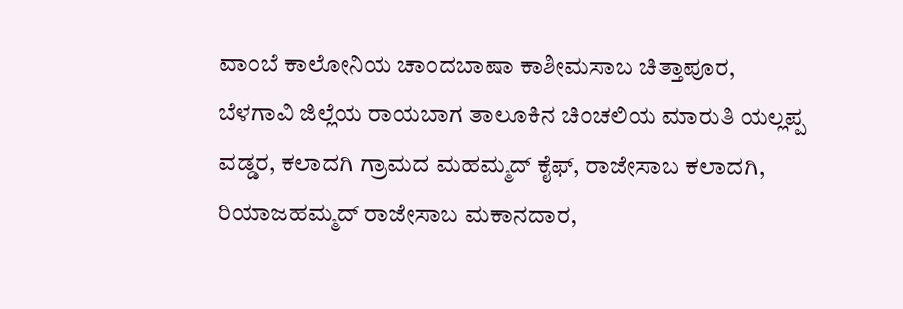ವಾಂಬೆ ಕಾಲೋನಿಯ ಚಾಂದಬಾಷಾ ಕಾಶೀಮಸಾಬ ಚಿತ್ತಾಪೂರ, ಬೆಳಗಾವಿ ಜಿಲ್ಲೆಯ ರಾಯಬಾಗ ತಾಲೂಕಿನ ಚಿಂಚಲಿಯ ಮಾರುತಿ ಯಲ್ಲಪ್ಪ ವಡ್ಡರ, ಕಲಾದಗಿ ಗ್ರಾಮದ ಮಹಮ್ಮದ್ ಕೈಫ್, ರಾಜೇಸಾಬ ಕಲಾದಗಿ, ರಿಯಾಜಹಮ್ಮದ್ ರಾಜೇಸಾಬ ಮಕಾನದಾರ,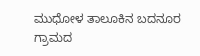ಮುಧೋಳ ತಾಲೂಕಿನ ಬದನೂರ ಗ್ರಾಮದ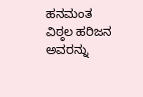ಹನಮಂತ ವಿಠ್ಠಲ ಹರಿಜನ ಅವರನ್ನು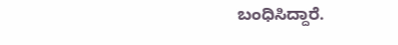ಬಂಧಿಸಿದ್ದಾರೆ.